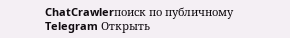ChatCrawlerпоиск по публичному Telegram Открыть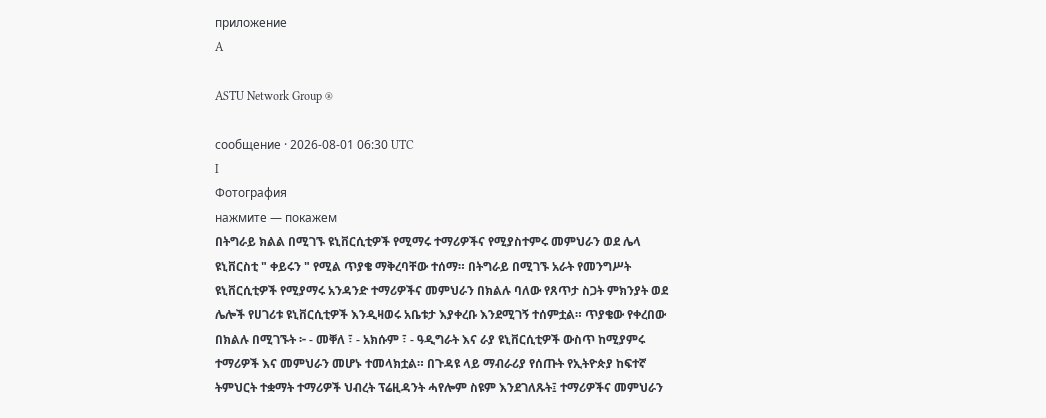приложение
A

ASTU Network Group ®

сообщение · 2026-08-01 06:30 UTC
I
Фотография
нажмите — покажем
በትግራይ ክልል በሚገኙ ዩኒቨርሲቲዎች የሚማሩ ተማሪዎችና የሚያስተምሩ መምህራን ወደ ሌላ ዩኒቨርስቲ " ቀይሩን " የሚል ጥያቄ ማቅረባቸው ተሰማ። በትግራይ በሚገኙ አራት የመንግሥት ዩኒቨርሲቲዎች የሚያማሩ አንዳንድ ተማሪዎችና መምህራን በክልሉ ባለው የጸጥታ ስጋት ምክንያት ወደ ሌሎች የሀገሪቱ ዩኒቨርሲቲዎች እንዲዛወሩ አቤቱታ እያቀረቡ እንደሚገኝ ተሰምቷል። ጥያቄው የቀረበው በክልሉ በሚገኙት ፦ - መቐለ ፣ - አክሱም ፣ - ዓዲግራት እና ራያ ዩኒቨርሲቲዎች ውስጥ ከሚያምሩ ተማሪዎች እና መምህራን መሆኑ ተመላክቷል። በጉዳዩ ላይ ማብራሪያ የሰጡት የኢትዮጵያ ከፍተኛ ትምህርት ተቋማት ተማሪዎች ህብረት ፕሬዚዳንት ሓየሎም ስዩም እንደገለጹት፤ ተማሪዎችና መምህራን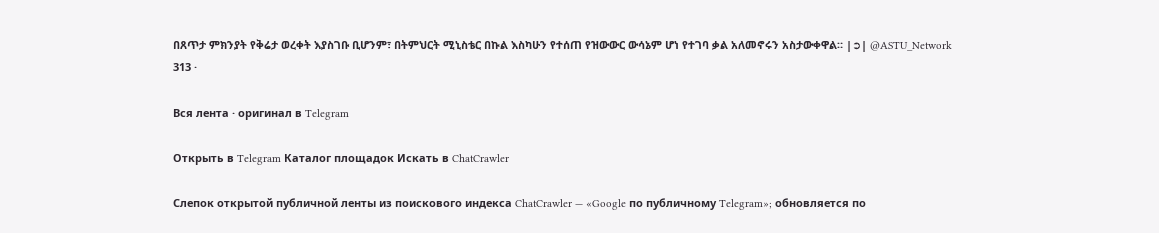በጸጥታ ምክንያት የቅሬታ ወረቀት እያስገቡ ቢሆንም፣ በትምህርት ሚኒስቴር በኩል እስካሁን የተሰጠ የዝውውር ውሳኔም ሆነ የተገባ ቃል አለመኖሩን አስታውቀዋል። |➲| @ASTU_Network
313 ·

Вся лента · оригинал в Telegram

Открыть в Telegram Каталог площадок Искать в ChatCrawler

Слепок открытой публичной ленты из поискового индекса ChatCrawler — «Google по публичному Telegram»; обновляется по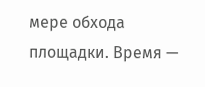мере обхода площадки. Время —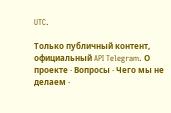UTC.

Только публичный контент, официальный API Telegram. О проекте · Вопросы · Чего мы не делаем ·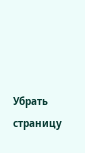Убрать страницу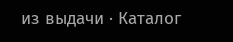из выдачи · Каталог